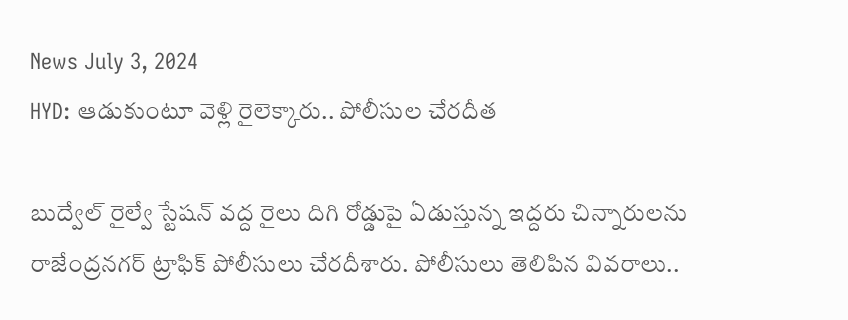News July 3, 2024
HYD: ఆడుకుంటూ వెళ్లి రైలెక్కారు.. పోలీసుల చేరదీత

బుద్వేల్ రైల్వే స్టేషన్ వద్ద రైలు దిగి రోడ్డుపై ఏడుస్తున్న ఇద్దరు చిన్నారులను రాజేంద్రనగర్ ట్రాఫిక్ పోలీసులు చేరదీశారు. పోలీసులు తెలిపిన వివరాలు..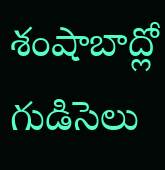శంషాబాద్లో గుడిసెలు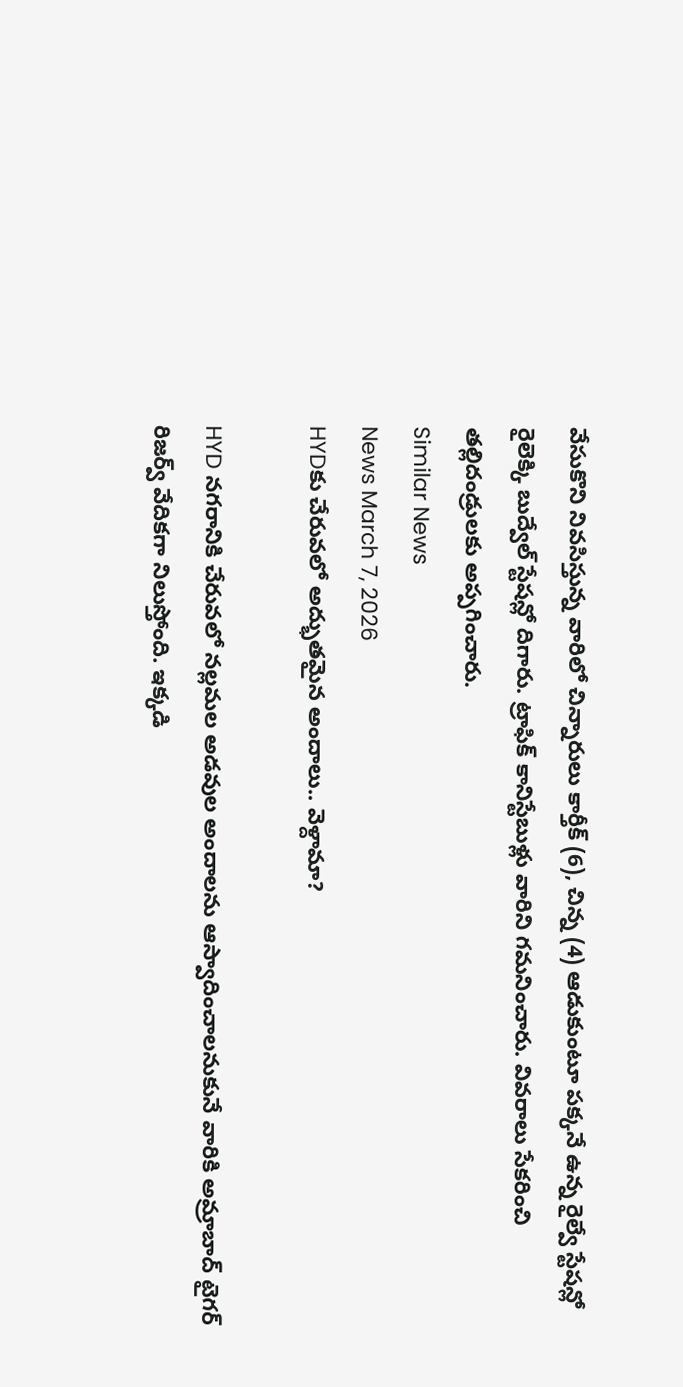వేసుకొని నివసిస్తున్న వారిలో చిన్నారులు కార్తీక్ (6), చిన్న (4) ఆడుకుంటూ పక్కనే ఉన్న రైల్వే స్టేషన్లో రైలెక్కి బుద్వేల్ స్టేషన్లో దిగారు. ట్రాఫిక్ కానిస్టేబుళ్లు వారిని గమనించారు. వివరాలు సేకరించి తల్లిదండ్రులకు అప్పగించారు.
Similar News
News March 7, 2026
HYDకు చేరువలో అద్భుతమైన అందాలు.. వెళ్దామా?

HYD నగరానికి చేరువలో నల్లమల అడవుల అందాలను ఆస్వాదించాలనుకునే వారికి అమ్రాబాద్ టైగర్ రిజర్వ్ వేదికగా నిలుస్తోంది. ఇక్కడి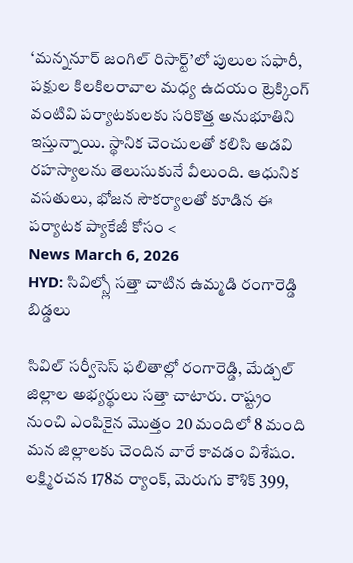‘మన్ననూర్ జంగిల్ రిసార్ట్’లో పులుల సఫారీ, పక్షుల కిలకిలరావాల మధ్య ఉదయం ట్రెక్కింగ్ వంటివి పర్యాటకులకు సరికొత్త అనుభూతిని ఇస్తున్నాయి. స్థానిక చెంచులతో కలిసి అడవి రహస్యాలను తెలుసుకునే వీలుంది. ఆధునిక వసతులు, భోజన సౌకర్యాలతో కూడిన ఈ పర్యాటక ప్యాకేజీ కోసం <
News March 6, 2026
HYD: సివిల్స్లో సత్తా చాటిన ఉమ్మడి రంగారెడ్డి బిడ్డలు

సివిల్ సర్వీసెస్ ఫలితాల్లో రంగారెడ్డి, మేడ్చల్ జిల్లాల అభ్యర్థులు సత్తా చాటారు. రాష్ట్రం నుంచి ఎంపికైన మొత్తం 20 మందిలో 8 మంది మన జిల్లాలకు చెందిన వారే కావడం విశేషం. లక్ష్మిరచన 178వ ర్యాంక్, మెరుగు కౌశిక్ 399,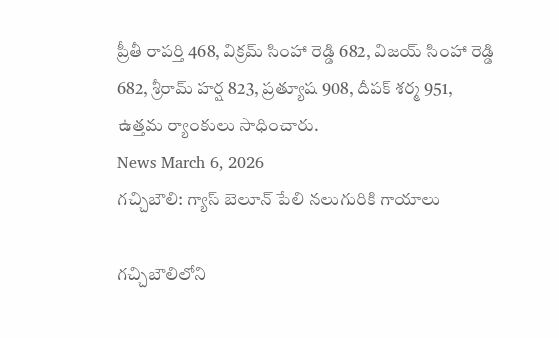ప్రీతీ రాపర్తి 468, విక్రమ్ సింహా రెడ్డి 682, విజయ్ సింహా రెడ్డి 682, శ్రీరామ్ హర్ష 823, ప్రత్యూష 908, దీపక్ శర్మ 951, ఉత్తమ ర్యాంకులు సాధించారు.
News March 6, 2026
గచ్చిబౌలి: గ్యాస్ బెలూన్ పేలి నలుగురికి గాయాలు

గచ్చిబౌలిలోని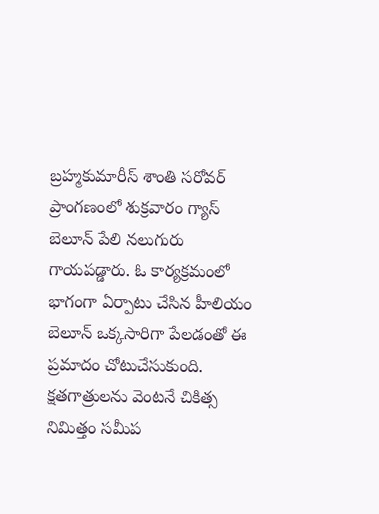బ్రహ్మకుమారీస్ శాంతి సరోవర్ ప్రాంగణంలో శుక్రవారం గ్యాస్ బెలూన్ పేలి నలుగురు గాయపడ్డారు. ఓ కార్యక్రమంలో భాగంగా ఏర్పాటు చేసిన హీలియం బెలూన్ ఒక్కసారిగా పేలడంతో ఈ ప్రమాదం చోటుచేసుకుంది. క్షతగాత్రులను వెంటనే చికిత్స నిమిత్తం సమీప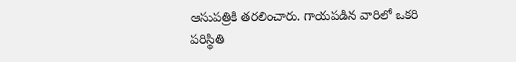ఆసుపత్రికి తరలించారు. గాయపడిన వారిలో ఒకరి పరిస్థితి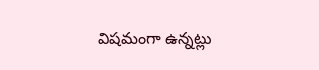విషమంగా ఉన్నట్లు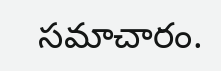సమాచారం.